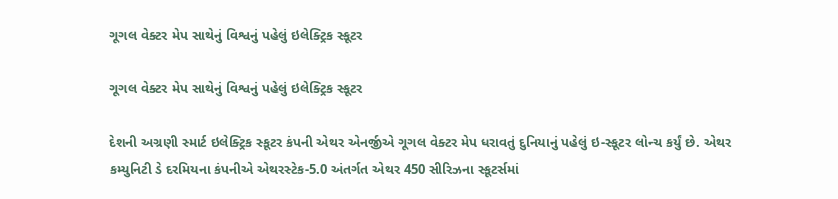ગૂગલ વેક્ટર મેપ સાથેનું વિશ્વનું પહેલું ઇલેક્ટ્રિક સ્કૂટર

ગૂગલ વેક્ટર મેપ સાથેનું વિશ્વનું પહેલું ઇલેક્ટ્રિક સ્કૂટર

દેશની અગ્રણી સ્માર્ટ ઇલેક્ટ્રિક સ્કૂટર કંપની એથર એનર્જીએ ગૂગલ વેક્ટર મેપ ધરાવતું દુનિયાનું પહેલું ઇ-સ્કૂટર લોન્ચ કર્યું છે. એથર કમ્યુનિટી ડે દરમિયના કંપનીએ એથરસ્ટેક-5.0 અંતર્ગત એથર 450 સીરિઝના સ્કૂટર્સમાં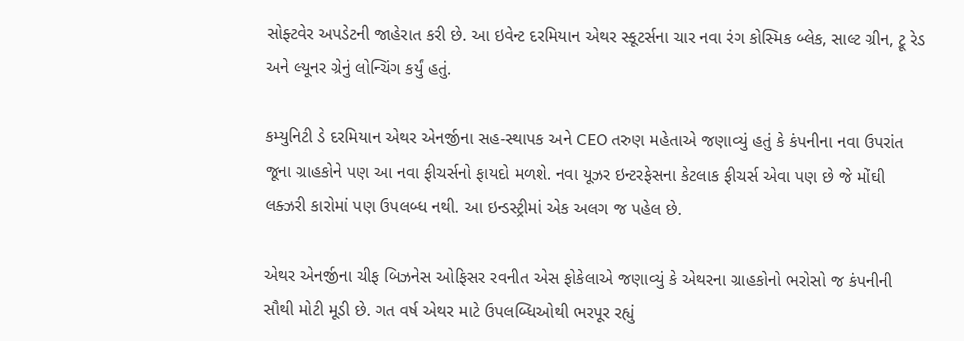સોફ્ટવેર અપડેટની જાહેરાત કરી છે. આ ઇવેન્ટ દરમિયાન એથર સ્કૂટર્સના ચાર નવા રંગ કોસ્મિક બ્લેક, સાલ્ટ ગ્રીન, ટ્રૂ રેડ અને લ્યૂનર ગ્રેનું લોન્ચિંગ કર્યું હતું.

કમ્યુનિટી ડે દરમિયાન એથર એનર્જીના સહ-સ્થાપક અને CEO તરુણ મહેતાએ જણાવ્યું હતું કે કંપનીના નવા ઉપરાંત જૂના ગ્રાહકોને પણ આ નવા ફીચર્સનો ફાયદો મળશે. નવા યૂઝર ઇન્ટરફેસના કેટલાક ફીચર્સ એવા પણ છે જે મોંઘી લક્ઝરી કારોમાં પણ ઉપલબ્ધ નથી. આ ઇન્ડસ્ટ્રીમાં એક અલગ જ પહેલ છે.

એથર એનર્જીના ચીફ બિઝનેસ ઓફિસર રવનીત એસ ફોકેલાએ જણાવ્યું કે એથરના ગ્રાહકોનો ભરોસો જ કંપનીની સૌથી મોટી મૂડી છે. ગત વર્ષ એથર માટે ઉપલબ્ધિઓથી ભરપૂર રહ્યું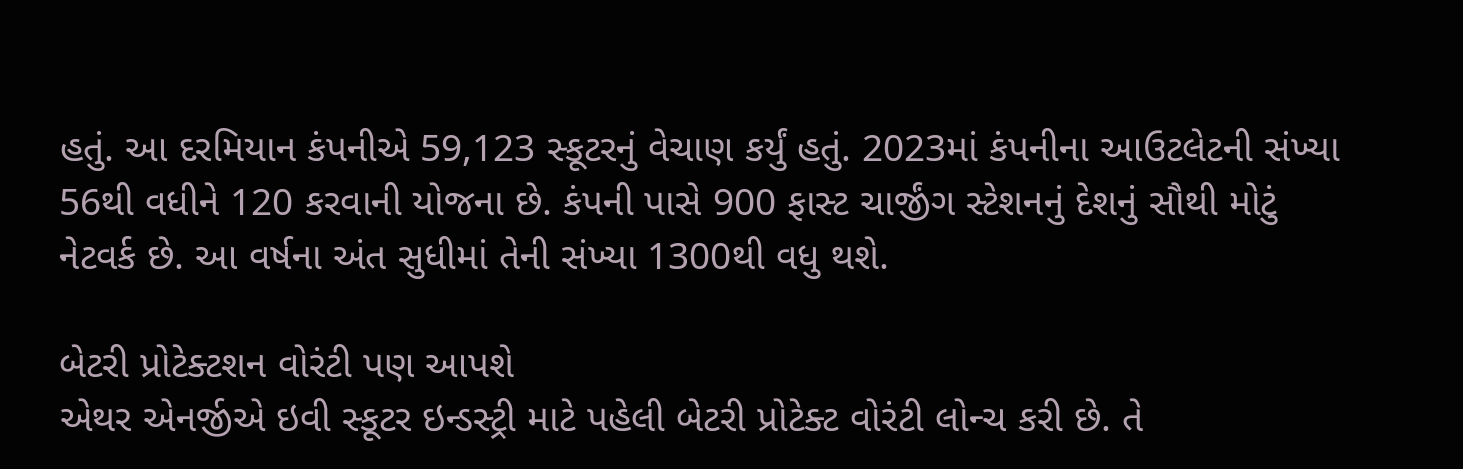હતું. આ દરમિયાન કંપનીએ 59,123 સ્કૂટરનું વેચાણ કર્યું હતું. 2023માં કંપનીના આઉટલેટની સંખ્યા 56થી વધીને 120 કરવાની યોજના છે. કંપની પાસે 900 ફાસ્ટ ચાર્જીંગ સ્ટેશનનું દેશનું સૌથી મોટું નેટવર્ક છે. આ વર્ષના અંત સુધીમાં તેની સંખ્યા 1300થી વધુ થશે.

બેટરી પ્રોટેક્ટશન વોરંટી પણ આપશે
એથર એનર્જીએ ઇવી સ્કૂટર ઇન્ડસ્ટ્રી માટે પહેલી બેટરી પ્રોટેક્ટ વોરંટી લોન્ચ કરી છે. તે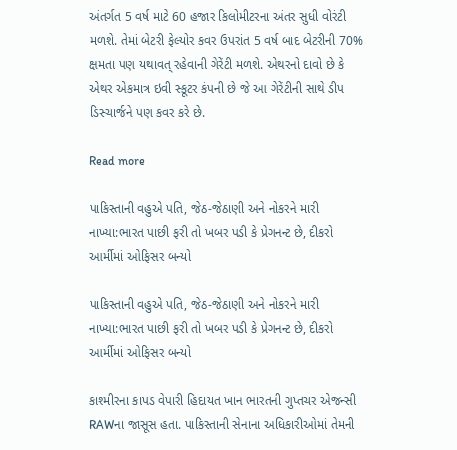અંતર્ગત 5 વર્ષ માટે 60 હજાર કિલોમીટરના અંતર સુધી વોરંટી મળશે. તેમાં બેટરી ફેલ્યોર કવર ઉપરાંત 5 વર્ષ બાદ બેટરીની 70% ક્ષમતા પણ યથાવત્ રહેવાની ગેરેંટી મળશે. એથરનો દાવો છે કે એથર એકમાત્ર ઇવી સ્કૂટર કંપની છે જે આ ગેરેંટીની સાથે ડીપ ડિસ્ચાર્જને પણ કવર કરે છે.

Read more

પાકિસ્તાની વહુએ પતિ, જેઠ-જેઠાણી અને નોકરને મારી નાખ્યા:ભારત પાછી ફરી તો ખબર પડી કે પ્રેગનન્ટ છે, દીકરો આર્મીમાં ઓફિસર બન્યો

પાકિસ્તાની વહુએ પતિ, જેઠ-જેઠાણી અને નોકરને મારી નાખ્યા:ભારત પાછી ફરી તો ખબર પડી કે પ્રેગનન્ટ છે, દીકરો આર્મીમાં ઓફિસર બન્યો

કાશ્મીરના કાપડ વેપારી હિદાયત ખાન ભારતની ગુપ્તચર એજન્સી RAWના જાસૂસ હતા. પાકિસ્તાની સેનાના અધિકારીઓમાં તેમની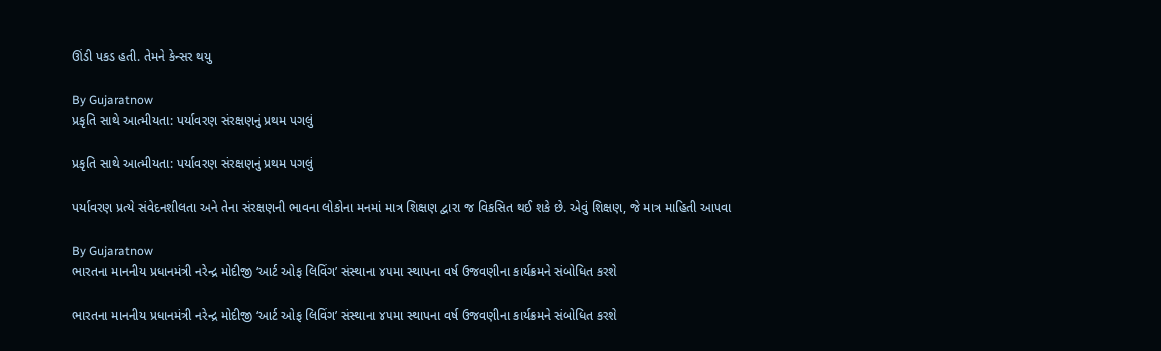ઊંડી પકડ હતી. તેમને કેન્સર થયુ

By Gujaratnow
પ્રકૃતિ સાથે આત્મીયતા: પર્યાવરણ સંરક્ષણનું પ્રથમ પગલું

પ્રકૃતિ સાથે આત્મીયતા: પર્યાવરણ સંરક્ષણનું પ્રથમ પગલું

પર્યાવરણ પ્રત્યે સંવેદનશીલતા અને તેના સંરક્ષણની ભાવના લોકોના મનમાં માત્ર શિક્ષણ દ્વારા જ વિકસિત થઈ શકે છે. એવું શિક્ષણ, જે માત્ર માહિતી આપવા

By Gujaratnow
ભારતના માનનીય પ્રધાનમંત્રી નરેન્દ્ર મોદીજી ‘આર્ટ ઓફ લિવિંગ’ સંસ્થાના ૪૫મા સ્થાપના વર્ષ ઉજવણીના કાર્યક્રમને સંબોધિત કરશે

ભારતના માનનીય પ્રધાનમંત્રી નરેન્દ્ર મોદીજી ‘આર્ટ ઓફ લિવિંગ’ સંસ્થાના ૪૫મા સ્થાપના વર્ષ ઉજવણીના કાર્યક્રમને સંબોધિત કરશે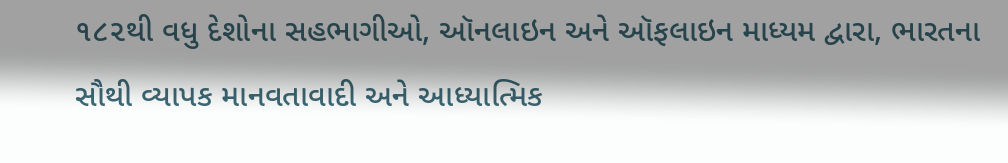૧૮૨થી વધુ દેશોના સહભાગીઓ, ઑનલાઇન અને ઑફલાઇન માધ્યમ દ્વારા, ભારતના સૌથી વ્યાપક માનવતાવાદી અને આધ્યાત્મિક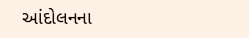આંદોલનના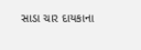સાડા ચાર દાયકાના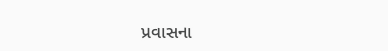પ્રવાસના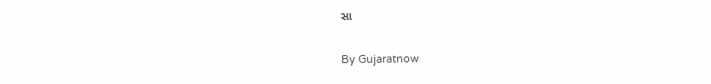સા

By Gujaratnow